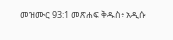መዝሙር 93:1 መጽሐፍ ቅዱስ፥ አዲሱ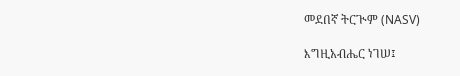መደበኛ ትርጒም (NASV)

እግዚአብሔር ነገሠ፤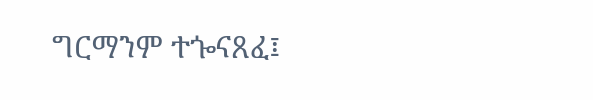ግርማንም ተጐናጸፈ፤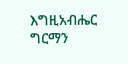እግዚአብሔር ግርማን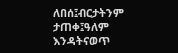ለበሰ፤ብርታትንም ታጠቀ፤ዓለም እንዳትናወጥ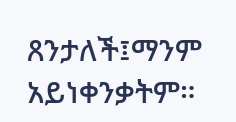ጸንታለች፤ማንም አይነቀንቃትም።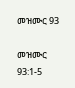መዝሙር 93

መዝሙር 93:1-5